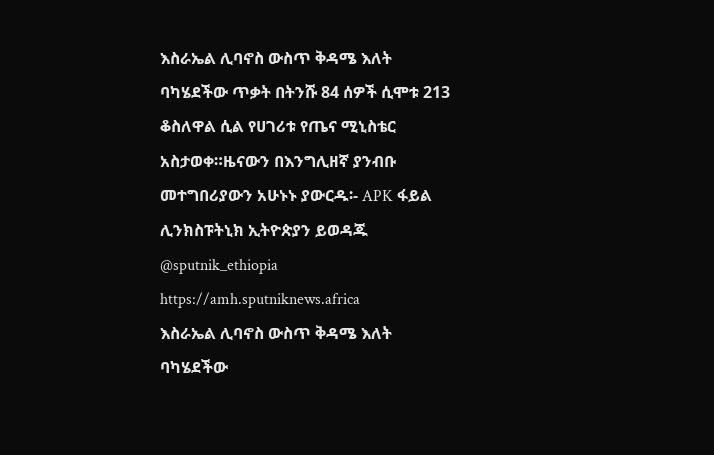እስራኤል ሊባኖስ ውስጥ ቅዳሜ እለት ባካሄደችው ጥቃት በትንሹ 84 ሰዎች ሲሞቱ 213 ቆስለዋል ሲል የሀገሪቱ የጤና ሚኒስቴር አስታወቀ።ዜናውን በእንግሊዘኛ ያንብቡ መተግበሪያውን አሁኑኑ ያውርዱ፡- APK ፋይል ሊንክስፑትኒክ ኢትዮጵያን ይወዳጁ @sputnik_ethiopia
https://amh.sputniknews.africa
እስራኤል ሊባኖስ ውስጥ ቅዳሜ እለት ባካሄደችው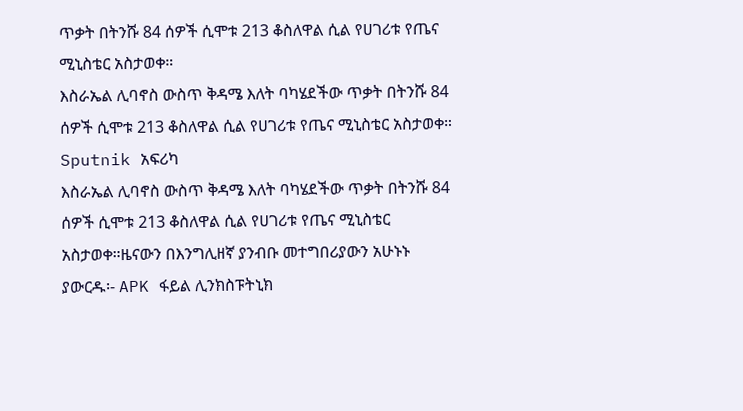ጥቃት በትንሹ 84 ሰዎች ሲሞቱ 213 ቆስለዋል ሲል የሀገሪቱ የጤና ሚኒስቴር አስታወቀ።
እስራኤል ሊባኖስ ውስጥ ቅዳሜ እለት ባካሄደችው ጥቃት በትንሹ 84 ሰዎች ሲሞቱ 213 ቆስለዋል ሲል የሀገሪቱ የጤና ሚኒስቴር አስታወቀ።
Sputnik አፍሪካ
እስራኤል ሊባኖስ ውስጥ ቅዳሜ እለት ባካሄደችው ጥቃት በትንሹ 84 ሰዎች ሲሞቱ 213 ቆስለዋል ሲል የሀገሪቱ የጤና ሚኒስቴር አስታወቀ።ዜናውን በእንግሊዘኛ ያንብቡ መተግበሪያውን አሁኑኑ ያውርዱ፡- APK ፋይል ሊንክስፑትኒክ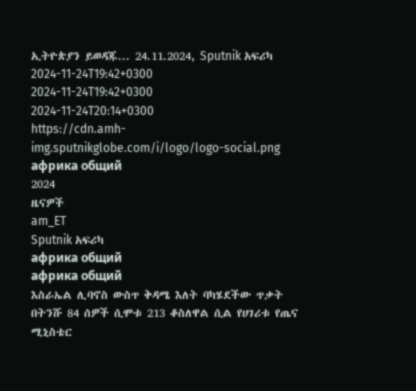ኢትዮጵያን ይወዳጁ... 24.11.2024, Sputnik አፍሪካ
2024-11-24T19:42+0300
2024-11-24T19:42+0300
2024-11-24T20:14+0300
https://cdn.amh-img.sputnikglobe.com/i/logo/logo-social.png
африка общий
2024
ዜናዎች
am_ET
Sputnik አፍሪካ
африка общий
африка общий
እስራኤል ሊባኖስ ውስጥ ቅዳሜ እለት ባካሄደችው ጥቃት በትንሹ 84 ሰዎች ሲሞቱ 213 ቆስለዋል ሲል የሀገሪቱ የጤና ሚኒስቴር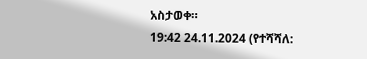አስታወቀ።
19:42 24.11.2024 (የተሻሻለ: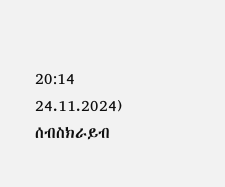20:14 24.11.2024)
ሰብስክራይብ